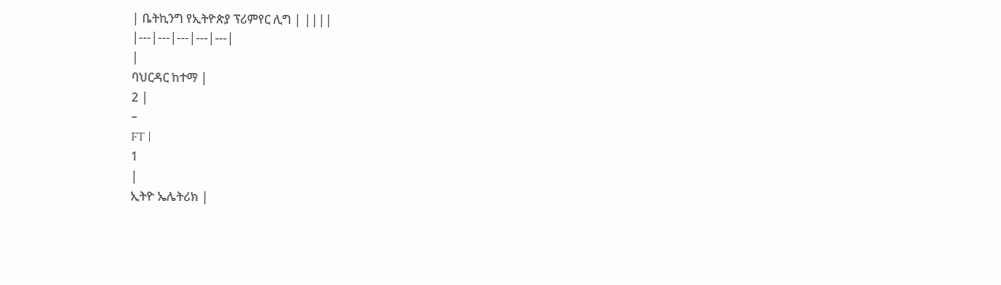| ቤትኪንግ የኢትዮጵያ ፕሪምየር ሊግ | ||||
|---|---|---|---|---|
|
ባህርዳር ከተማ |
2 |
–
FT |
1
|
ኢትዮ ኤሌትሪክ |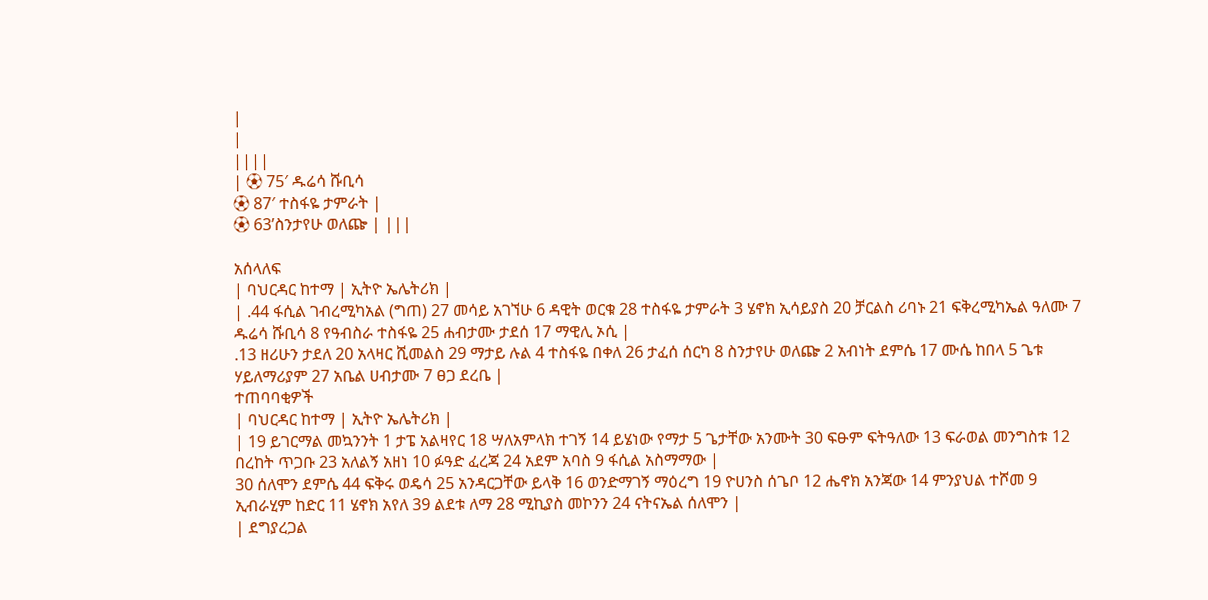|
|
||||
| ⚽ 75′ ዱሬሳ ሹቢሳ
⚽ 87′ ተስፋዬ ታምራት |
⚽ 63’ስንታየሁ ወለጬ | |||

አሰላለፍ
| ባህርዳር ከተማ | ኢትዮ ኤሌትሪክ |
| .44 ፋሲል ገብረሚካአል (ግጠ) 27 መሳይ አገኘሁ 6 ዳዊት ወርቁ 28 ተስፋዬ ታምራት 3 ሄኖክ ኢሳይያስ 20 ቻርልስ ሪባኑ 21 ፍቅረሚካኤል ዓለሙ 7 ዱሬሳ ሹቢሳ 8 የዓብስራ ተስፋዬ 25 ሐብታሙ ታደሰ 17 ማዊሊ ኦሲ |
.13 ዘሪሁን ታደለ 20 አላዛር ሺመልስ 29 ማታይ ሉል 4 ተስፋዬ በቀለ 26 ታፈሰ ሰርካ 8 ስንታየሁ ወለጬ 2 አብነት ደምሴ 17 ሙሴ ከበላ 5 ጌቱ ሃይለማሪያም 27 አቤል ሀብታሙ 7 ፀጋ ደረቤ |
ተጠባባቂዎች
| ባህርዳር ከተማ | ኢትዮ ኤሌትሪክ |
| 19 ይገርማል መኳንንት 1 ታፔ አልዛየር 18 ሣለአምላክ ተገኝ 14 ይሄነው የማታ 5 ጌታቸው አንሙት 30 ፍፁም ፍትዓለው 13 ፍራወል መንግስቱ 12 በረከት ጥጋቡ 23 አለልኝ አዘነ 10 ፉዓድ ፈረጃ 24 አደም አባስ 9 ፋሲል አስማማው |
30 ሰለሞን ደምሴ 44 ፍቅሩ ወዴሳ 25 አንዳርጋቸው ይላቅ 16 ወንድማገኝ ማዕረግ 19 ዮሀንስ ሰጌቦ 12 ሔኖክ አንጃው 14 ምንያህል ተሾመ 9 ኢብራሂም ከድር 11 ሄኖክ አየለ 39 ልደቱ ለማ 28 ሚኪያስ መኮንን 24 ናትናኤል ሰለሞን |
| ደግያረጋል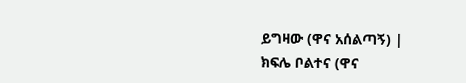ይግዛው (ዋና አሰልጣኝ) |
ክፍሌ ቦልተና (ዋና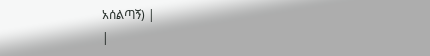አሰልጣኝ) |
|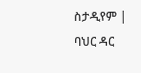ስታዲየም | ባህር ዳር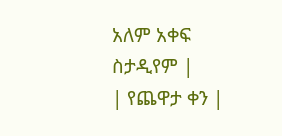አለም አቀፍ ስታዲየም |
| የጨዋታ ቀን |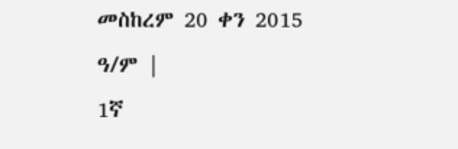መስከረም 20 ቀን 2015 ዓ/ም |
1ኛ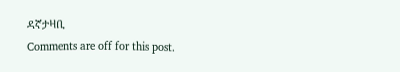ዳኛታዛቢ
Comments are off for this post.